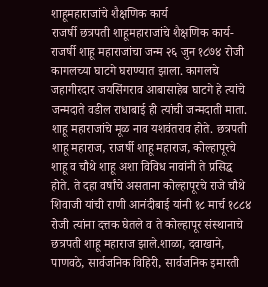शाहूमहाराजांचे शैक्षणिक कार्य
राजर्षी छत्रपती शाहूमहाराजांचे शैक्षणिक कार्य-
राजर्षी शाहू महाराजांचा जन्म २६ जुन १८७४ रोजी कागलच्या घाटगे घराण्यात झाला. कागलचे जहागीरदार जयसिंगराव आबासाहेब घाटगे हे त्यांचे जन्मदाते वडील राधाबाई ही त्यांची जन्मदाती माता. शाहू महाराजांचे मूळ नाव यशवंतराव होते. छत्रपती शाहू महाराज, राजर्षी शाहू महाराज, कोल्हापूरचे शाहू व चौथे शाहू अशा विविध नावांनी ते प्रसिद्ध होते. ते दहा वर्षांचे असताना कोल्हापूरचे राजे चौथे शिवाजी यांची राणी आनंदीबाई यांनी १८ मार्च १८८४ रोजी त्यांना दत्तक घेतले व ते कोल्हापूर संस्थानाचे छत्रपती शाहू महाराज झाले.शाळा, दवाखाने, पाणवठे, सार्वजनिक विहिरी, सार्वजनिक इमारती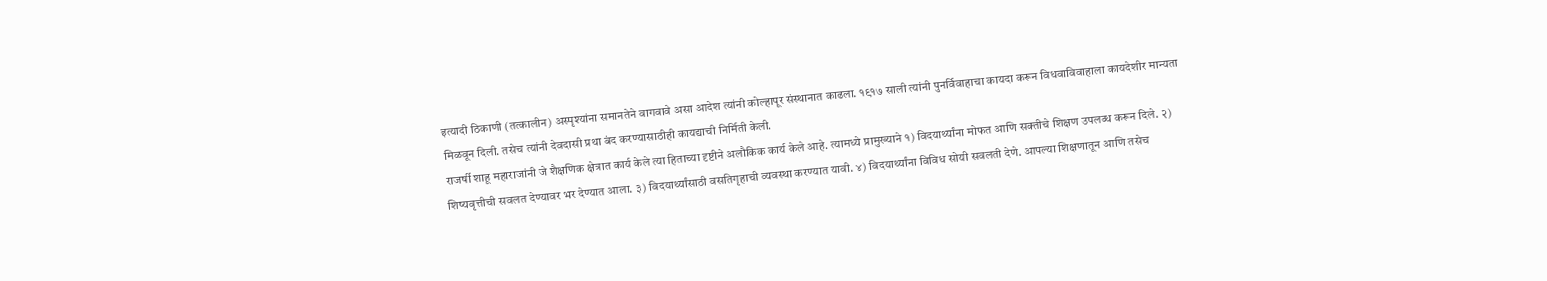इत्यादी ठिकाणी (तत्कालीन) अस्पृश्यांना समानतेने वागवावे असा आदेश त्यांनी कोल्हापूर संस्थानात काढला. १९१७ साली त्यांनी पुनर्विवाहाचा कायदा करून विधवाविवाहाला कायदेशीर मान्यता मिळवून दिली. तसेच त्यांनी देवदासी प्रथा बंद करण्यासाठीही कायद्याची निर्मिती केली.
राजर्षी शाहू महाराजांनी जे शैक्षणिक क्षेत्रात कार्य केले त्या हिताच्या दृष्टीने अलौकिक कार्य केले आहे. त्यामध्ये प्रामुख्याने १) विदयार्थ्यांना मोफत आणि सक्तीचे शिक्षण उपलब्ध करून दिले. २) शिष्यवृत्तीची सवलत देण्यावर भर देण्यात आला. ३) विदयार्थ्यांसाठी वसतिगृहाची व्यवस्था करण्यात यावी. ४) विदयार्थ्यांना विविध सोयी सवलती देणे. आपल्या शिक्षणातून आणि तसेच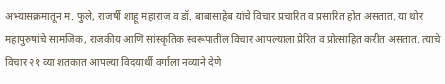अभ्यासक्रमातून म. फुले, राजर्षी शाहू महाराज व डॉ. बाबासाहेब यांचे विचार प्रचारित व प्रसारित होत असतात. या थोर महापुरुषांचे सामजिक, राजकीय आणि सांस्कृतिक स्वरूपातील विचार आपल्याला प्रेरित व प्रोत्साहित करीत असतात. त्याचे विचार २१ व्या शतकात आपल्या विदयार्थी वर्गाला नव्याने देणे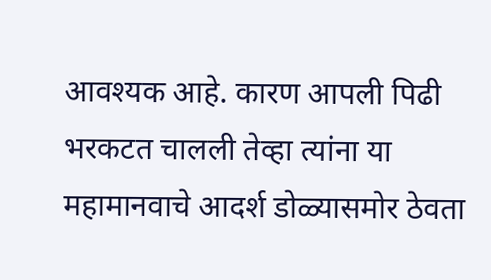आवश्यक आहे. कारण आपली पिढी भरकटत चालली तेव्हा त्यांना या महामानवाचे आदर्श डोळ्यासमोर ठेवता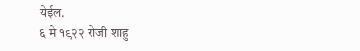येईल.
६ मे १९२२ रोजी शाहु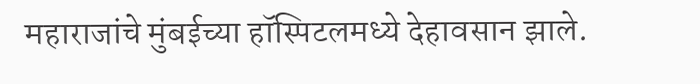महाराजांचे मुंबईच्या हॉस्पिटलमध्ये देहावसान झाले.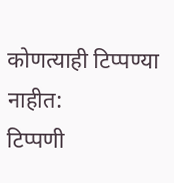कोणत्याही टिप्पण्या नाहीत:
टिप्पणी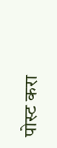पोस्ट करा